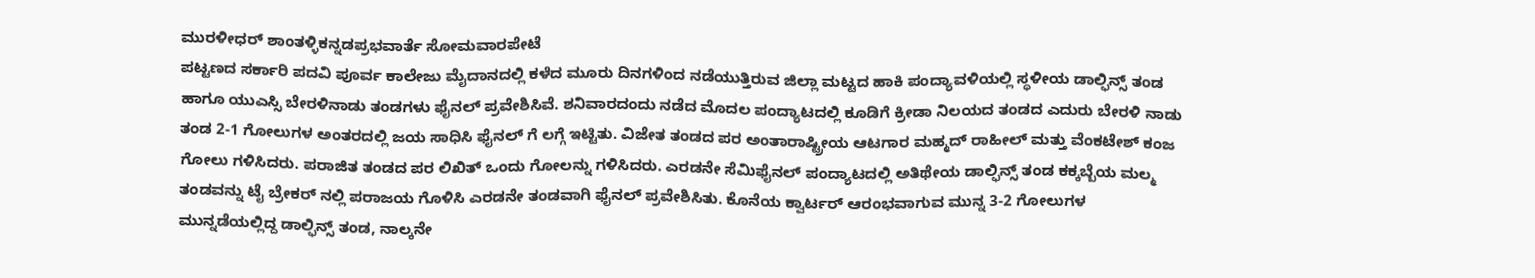ಮುರಳೀಧರ್ ಶಾಂತಳ್ಳಿಕನ್ನಡಪ್ರಭವಾರ್ತೆ ಸೋಮವಾರಪೇಟೆ
ಪಟ್ಟಣದ ಸರ್ಕಾರಿ ಪದವಿ ಪೂರ್ವ ಕಾಲೇಜು ಮೈದಾನದಲ್ಲಿ ಕಳೆದ ಮೂರು ದಿನಗಳಿಂದ ನಡೆಯುತ್ತಿರುವ ಜಿಲ್ಲಾ ಮಟ್ಟದ ಹಾಕಿ ಪಂದ್ಯಾವಳಿಯಲ್ಲಿ ಸ್ಥಳೀಯ ಡಾಲ್ಫಿನ್ಸ್ ತಂಡ ಹಾಗೂ ಯುಎಸ್ಸಿ ಬೇರಳಿನಾಡು ತಂಡಗಳು ಫೈನಲ್ ಪ್ರವೇಶಿಸಿವೆ. ಶನಿವಾರದಂದು ನಡೆದ ಮೊದಲ ಪಂದ್ಯಾಟದಲ್ಲಿ ಕೂಡಿಗೆ ಕ್ರೀಡಾ ನಿಲಯದ ತಂಡದ ಎದುರು ಬೇರಳಿ ನಾಡು ತಂಡ 2-1 ಗೋಲುಗಳ ಅಂತರದಲ್ಲಿ ಜಯ ಸಾಧಿಸಿ ಫೈನಲ್ ಗೆ ಲಗ್ಗೆ ಇಟ್ಟಿತು. ವಿಜೇತ ತಂಡದ ಪರ ಅಂತಾರಾಷ್ಟ್ರೀಯ ಆಟಗಾರ ಮಹ್ಮದ್ ರಾಹೀಲ್ ಮತ್ತು ವೆಂಕಟೇಶ್ ಕಂಜ ಗೋಲು ಗಳಿಸಿದರು. ಪರಾಜಿತ ತಂಡದ ಪರ ಲಿಖಿತ್ ಒಂದು ಗೋಲನ್ನು ಗಳಿಸಿದರು. ಎರಡನೇ ಸೆಮಿಫೈನಲ್ ಪಂದ್ಯಾಟದಲ್ಲಿ ಅತಿಥೇಯ ಡಾಲ್ಫಿನ್ಸ್ ತಂಡ ಕಕ್ಕಬ್ಬೆಯ ಮಲ್ಮ ತಂಡವನ್ನು ಟೈ ಬ್ರೇಕರ್ ನಲ್ಲಿ ಪರಾಜಯ ಗೊಳಿಸಿ ಎರಡನೇ ತಂಡವಾಗಿ ಫೈನಲ್ ಪ್ರವೇಶಿಸಿತು. ಕೊನೆಯ ಕ್ವಾರ್ಟರ್ ಆರಂಭವಾಗುವ ಮುನ್ನ 3-2 ಗೋಲುಗಳ ಮುನ್ನಡೆಯಲ್ಲಿದ್ದ ಡಾಲ್ಫಿನ್ಸ್ ತಂಡ, ನಾಲ್ಕನೇ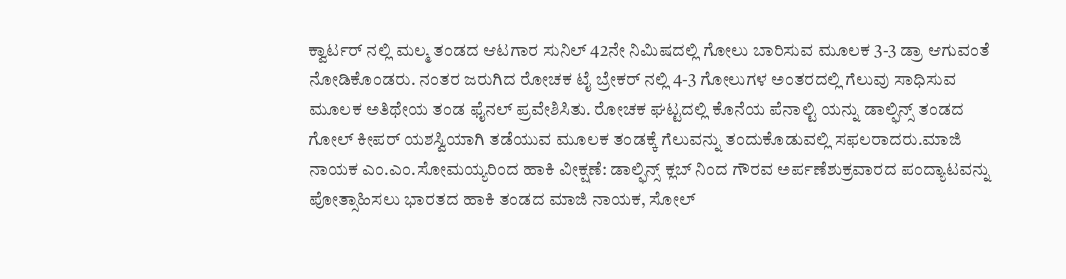ಕ್ವಾರ್ಟರ್ ನಲ್ಲಿ ಮಲ್ಮ ತಂಡದ ಆಟಗಾರ ಸುನಿಲ್ 42ನೇ ನಿಮಿಷದಲ್ಲಿ ಗೋಲು ಬಾರಿಸುವ ಮೂಲಕ 3-3 ಡ್ರಾ ಆಗುವಂತೆ ನೋಡಿಕೊಂಡರು. ನಂತರ ಜರುಗಿದ ರೋಚಕ ಟೈ ಬ್ರೇಕರ್ ನಲ್ಲಿ 4-3 ಗೋಲುಗಳ ಅಂತರದಲ್ಲಿ ಗೆಲುವು ಸಾಧಿಸುವ ಮೂಲಕ ಅತಿಥೇಯ ತಂಡ ಫೈನಲ್ ಪ್ರವೇಶಿಸಿತು. ರೋಚಕ ಘಟ್ಟದಲ್ಲಿ ಕೊನೆಯ ಪೆನಾಲ್ಟಿ ಯನ್ನು ಡಾಲ್ಫಿನ್ಸ್ ತಂಡದ ಗೋಲ್ ಕೀಪರ್ ಯಶಸ್ವಿಯಾಗಿ ತಡೆಯುವ ಮೂಲಕ ತಂಡಕ್ಕೆ ಗೆಲುವನ್ನು ತಂದುಕೊಡುವಲ್ಲಿ ಸಫಲರಾದರು.ಮಾಜಿ ನಾಯಕ ಎಂ.ಎಂ.ಸೋಮಯ್ಯರಿಂದ ಹಾಕಿ ವೀಕ್ಷಣೆ: ಡಾಲ್ಫಿನ್ಸ್ ಕ್ಲಬ್ ನಿಂದ ಗೌರವ ಅರ್ಪಣೆಶುಕ್ರವಾರದ ಪಂದ್ಯಾಟವನ್ನು ಪೋತ್ಸಾಹಿಸಲು ಭಾರತದ ಹಾಕಿ ತಂಡದ ಮಾಜಿ ನಾಯಕ, ಸೋಲ್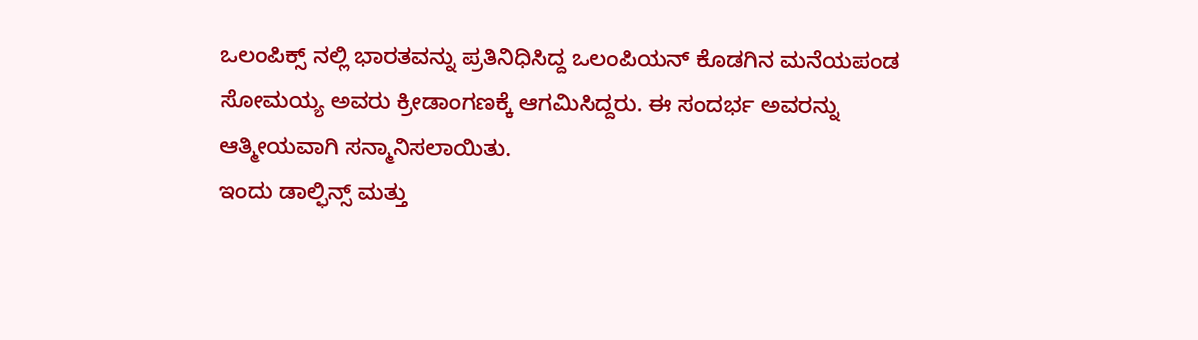ಒಲಂಪಿಕ್ಸ್ ನಲ್ಲಿ ಭಾರತವನ್ನು ಪ್ರತಿನಿಧಿಸಿದ್ದ ಒಲಂಪಿಯನ್ ಕೊಡಗಿನ ಮನೆಯಪಂಡ ಸೋಮಯ್ಯ ಅವರು ಕ್ರೀಡಾಂಗಣಕ್ಕೆ ಆಗಮಿಸಿದ್ದರು. ಈ ಸಂದರ್ಭ ಅವರನ್ನು ಆತ್ಮೀಯವಾಗಿ ಸನ್ಮಾನಿಸಲಾಯಿತು.
ಇಂದು ಡಾಲ್ಫಿನ್ಸ್ ಮತ್ತು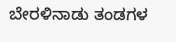ಬೇರಳಿನಾಡು ತಂಡಗಳ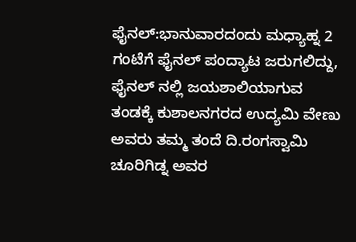ಫೈನಲ್:ಭಾನುವಾರದಂದು ಮಧ್ಯಾಹ್ನ 2 ಗಂಟೆಗೆ ಫೈನಲ್ ಪಂದ್ಯಾಟ ಜರುಗಲಿದ್ದು, ಫೈನಲ್ ನಲ್ಲಿ ಜಯಶಾಲಿಯಾಗುವ ತಂಡಕ್ಕೆ ಕುಶಾಲನಗರದ ಉದ್ಯಮಿ ವೇಣು ಅವರು ತಮ್ಮ ತಂದೆ ದಿ.ರಂಗಸ್ವಾಮಿ ಚೂರಿಗಿಡ್ನ ಅವರ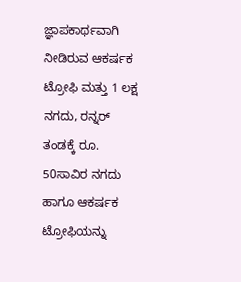ಜ್ಞಾಪಕಾರ್ಥವಾಗಿ ನೀಡಿರುವ ಆಕರ್ಷಕ ಟ್ರೋಫಿ ಮತ್ತು 1 ಲಕ್ಷ ನಗದು, ರನ್ನರ್ ತಂಡಕ್ಕೆ ರೂ. 50ಸಾವಿರ ನಗದು ಹಾಗೂ ಆಕರ್ಷಕ ಟ್ರೋಫಿಯನ್ನು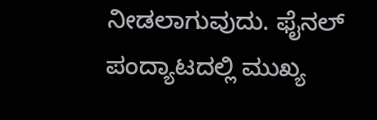ನೀಡಲಾಗುವುದು. ಫೈನಲ್ ಪಂದ್ಯಾಟದಲ್ಲಿ ಮುಖ್ಯ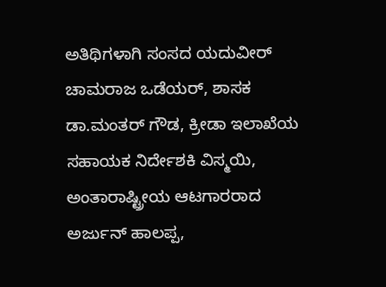ಅತಿಥಿಗಳಾಗಿ ಸಂಸದ ಯದುವೀರ್ ಚಾಮರಾಜ ಒಡೆಯರ್, ಶಾಸಕ ಡಾ.ಮಂತರ್ ಗೌಡ, ಕ್ರೀಡಾ ಇಲಾಖೆಯ ಸಹಾಯಕ ನಿರ್ದೇಶಕಿ ವಿಸ್ಮಯಿ, ಅಂತಾರಾಷ್ಟ್ರೀಯ ಆಟಗಾರರಾದ ಅರ್ಜುನ್ ಹಾಲಪ್ಪ,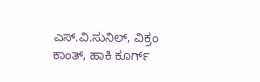ಎಸ್.ವಿ.ಸುನಿಲ್, ವಿಕ್ರಂ ಕಾಂತ್, ಹಾಕಿ ಕೂರ್ಗ್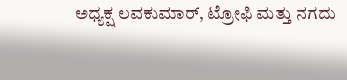ಅಧ್ಯಕ್ಷ ಲವಕುಮಾರ್, ಟ್ರೋಫಿ ಮತ್ತು ನಗದು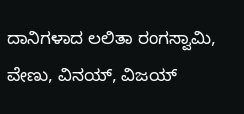ದಾನಿಗಳಾದ ಲಲಿತಾ ರಂಗಸ್ವಾಮಿ, ವೇಣು, ವಿನಯ್, ವಿಜಯ್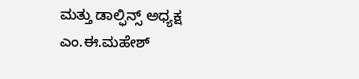ಮತ್ತು ಡಾಲ್ಫಿನ್ಸ್ ಅಧ್ಯಕ್ಷ ಎಂ.ಈ.ಮಹೇಶ್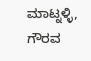ಮಾಟ್ನಳ್ಳಿ, ಗೌರವ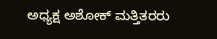ಅಧ್ಯಕ್ಷ ಅಶೋಕ್ ಮತ್ತಿತರರು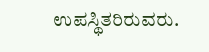ಉಪಸ್ಥಿತರಿರುವರು.